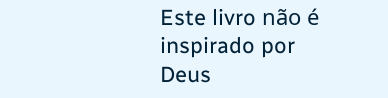Este livro não é inspirado por Deus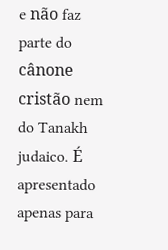e não faz parte do cânone cristão nem do Tanakh judaico. É apresentado apenas para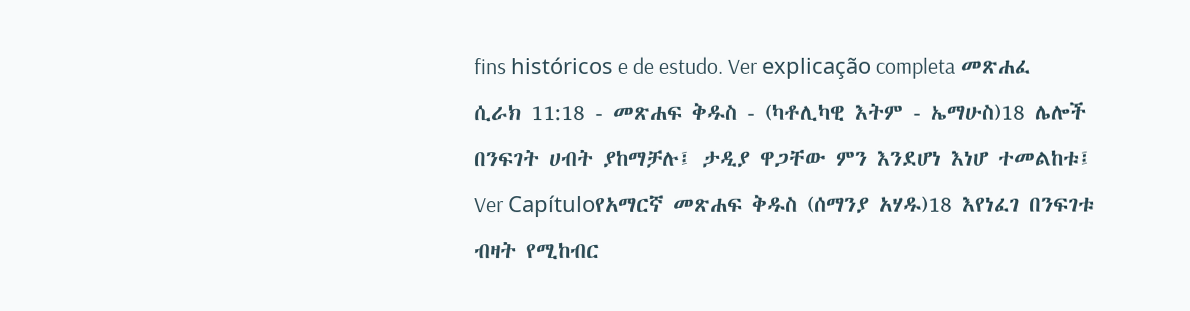fins históricos e de estudo. Ver explicação completa መጽሐፈ ሲራክ 11:18 - መጽሐፍ ቅዱስ - (ካቶሊካዊ እትም - ኤማሁስ)18 ሌሎች በንፍገት ሀብት ያከማቻሉ፤ ታዲያ ዋጋቸው ምን እንደሆነ እነሆ ተመልከቱ፤ Ver Capítuloየአማርኛ መጽሐፍ ቅዱስ (ሰማንያ አሃዱ)18 እየነፈገ በንፍገቱ ብዛት የሚከብር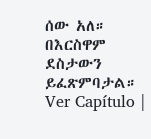ሰው አለ። በእርስዋም ደስታውን ይፈጽምባታል። Ver Capítulo |